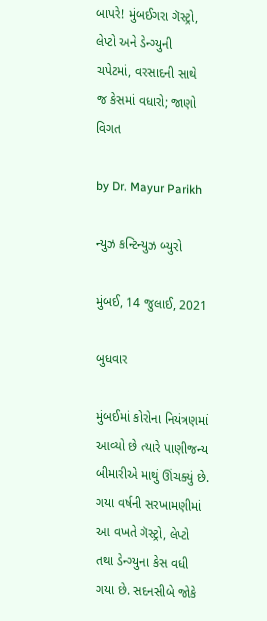બાપરે! મુંબઈગરા ગૅસ્ટ્રો, લેપ્ટો અને ડેન્ગ્યુની ચપેટમાં, વરસાદની સાથે જ કેસમાં વધારો; જાણો વિગત

by Dr. Mayur Parikh

ન્યુઝ કન્ટિન્યુઝ બ્યુરો

મુંબઈ, 14 જુલાઈ, 2021

બુધવાર

મુંબઈમાં કોરોના નિયંત્રણમાં આવ્યો છે ત્યારે પાણીજન્ય બીમારીએ માથું ઊંચક્યું છે. ગયા વર્ષની સરખામણીમાં આ વખતે ગૅસ્ટ્રો, લેપ્ટો તથા ડેન્ગ્યુના કેસ વધી ગયા છે. સદનસીબે જોકે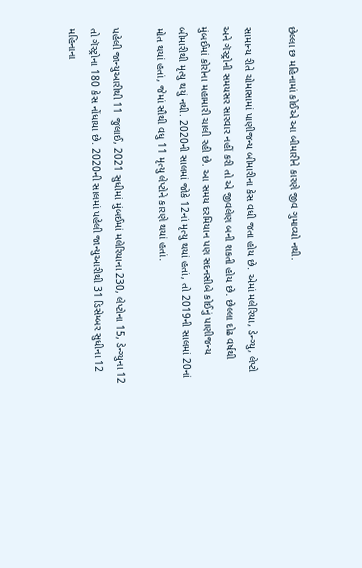છેલ્લા છ મહિનામાં કોઈએ આ બીમારીને કારણે જીવ ગુમાવ્યો નથી.

સામાન્ય રીતે ચોમાસામાં પાણીજન્ય બીમારીના કેસ વધી જતા હોય છે. એમાં મલેરિયા, ડેન્ગ્યુ, લેપ્ટો અને ગૅસ્ટ્રોની સમયસર સારવાર નહીં કરી તો એ જીવલેણ બની શકતી હોય છે. છેલ્લા દોઢ વર્ષથી મુંબઈમાં કોરોના મહામારી ચાલી રહી છે. આ સમય દરમિયાન પણ સદનસીબે કોઈનું પાણીજન્ય બીમારીથી મૃત્યુ થયું નથી. 2020ની સાલમાં જોકે 12નાં મૃત્યુ થયાં હતાં, તો 2019ની સાલમાં 20નાં મોત થયાં હતાં, જેમાં સૌથી વધુ 11 મૃત્યુ લેપ્ટોને કારણે થયાં હતાં.

પહેલી જાન્યુઆરીથી 11 જુલાઈ, 2021 સુધીમાં મુંબઈમાં મલેરિયાના 230, લેપ્ટોના 15, ડેન્ગ્યુના 12 તો ગૅસ્ટ્રોના 180 કેસ નોંધાયા છે. 2020ની સાલમાં પહેલી જાન્યુઆરીથી 31 ડિસેમ્બર સુધીના 12 મહિનાના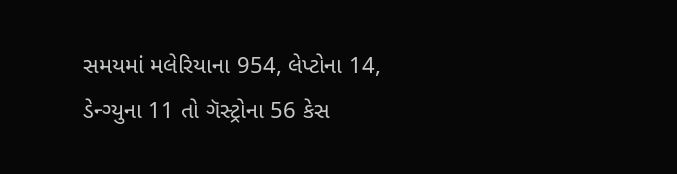સમયમાં મલેરિયાના 954, લેપ્ટોના 14, ડેન્ગ્યુના 11 તો ગૅસ્ટ્રોના 56 કેસ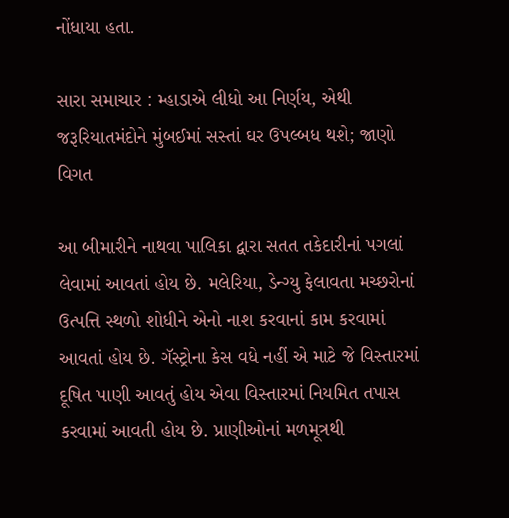નોંધાયા હતા.

સારા સમાચાર : મ્હાડાએ લીધો આ નિર્ણય, એથી જરૂરિયાતમંદોને મુંબઈમાં સસ્તાં ઘર ઉપલ્બધ થશે; જાણો વિગત

આ બીમારીને નાથવા પાલિકા દ્વારા સતત તકેદારીનાં પગલાં લેવામાં આવતાં હોય છે. મલેરિયા, ડેન્ગ્યુ ફેલાવતા મચ્છરોનાં ઉત્પત્તિ સ્થળો શોધીને એનો નાશ કરવાનાં કામ કરવામાં આવતાં હોય છે. ગૅસ્ટ્રોના કેસ વધે નહીં એ માટે જે વિસ્તારમાં દૂષિત પાણી આવતું હોય એવા વિસ્તારમાં નિયમિત તપાસ કરવામાં આવતી હોય છે. પ્રાણીઓનાં મળમૂત્રથી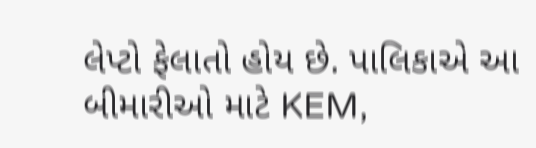લેપ્ટો ફેલાતો હોય છે. પાલિકાએ આ બીમારીઓ માટે KEM,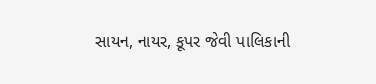સાયન, નાયર, કૂપર જેવી પાલિકાની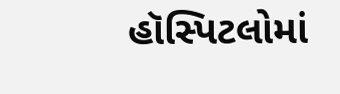હૉસ્પિટલોમાં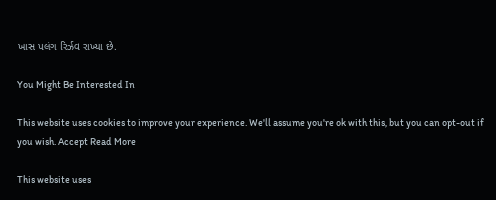ખાસ પલંગ રિર્ઝવ રાખ્યા છે.

You Might Be Interested In

This website uses cookies to improve your experience. We'll assume you're ok with this, but you can opt-out if you wish. Accept Read More

This website uses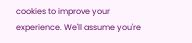cookies to improve your experience. We'll assume you're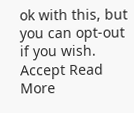ok with this, but you can opt-out if you wish. Accept Read More